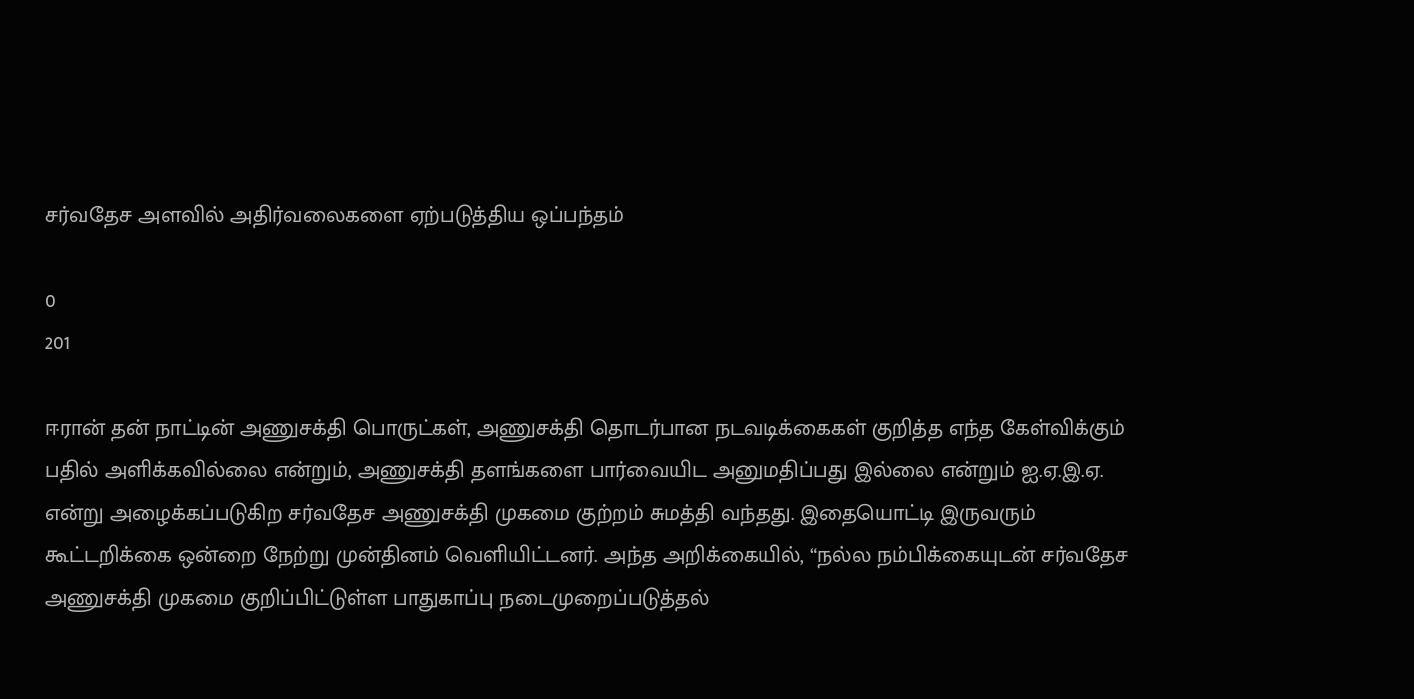சர்வதேச அளவில் அதிர்வலைகளை ஏற்படுத்திய ஒப்பந்தம்

0
201

ஈரான் தன் நாட்டின் அணுசக்தி பொருட்கள், அணுசக்தி தொடர்பான நடவடிக்கைகள் குறித்த எந்த கேள்விக்கும் பதில் அளிக்கவில்லை என்றும், அணுசக்தி தளங்களை பார்வையிட அனுமதிப்பது இல்லை என்றும் ஐ.ஏ.இ.ஏ. என்று அழைக்கப்படுகிற சர்வதேச அணுசக்தி முகமை குற்றம் சுமத்தி வந்தது. இதையொட்டி இருவரும் கூட்டறிக்கை ஒன்றை நேற்று முன்தினம் வெளியிட்டனர். அந்த அறிக்கையில், “நல்ல நம்பிக்கையுடன் சர்வதேச அணுசக்தி முகமை குறிப்பிட்டுள்ள பாதுகாப்பு நடைமுறைப்படுத்தல்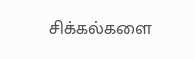சிக்கல்களை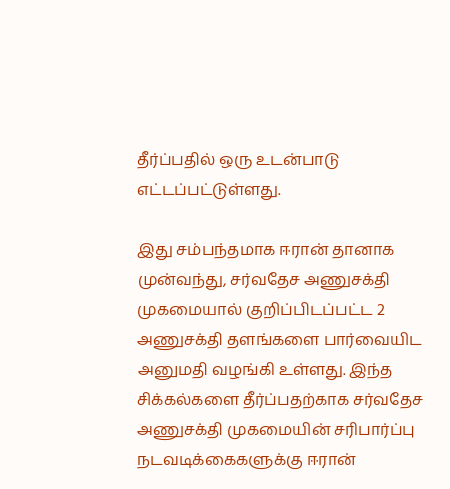தீர்ப்பதில் ஒரு உடன்பாடு எட்டப்பட்டுள்ளது.

இது சம்பந்தமாக ஈரான் தானாக முன்வந்து, சர்வதேச அணுசக்தி முகமையால் குறிப்பிடப்பட்ட 2 அணுசக்தி தளங்களை பார்வையிட அனுமதி வழங்கி உள்ளது. இந்த சிக்கல்களை தீர்ப்பதற்காக சர்வதேச அணுசக்தி முகமையின் சரிபார்ப்பு நடவடிக்கைகளுக்கு ஈரான்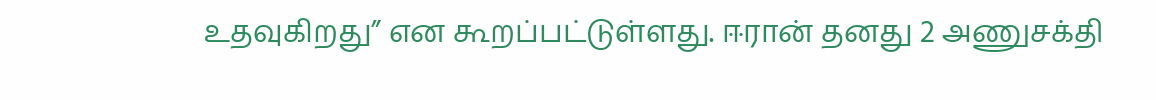உதவுகிறது” என கூறப்பட்டுள்ளது. ஈரான் தனது 2 அணுசக்தி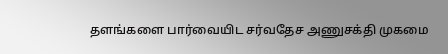தளங்களை பார்வையிட சர்வதேச அணுசக்தி முகமை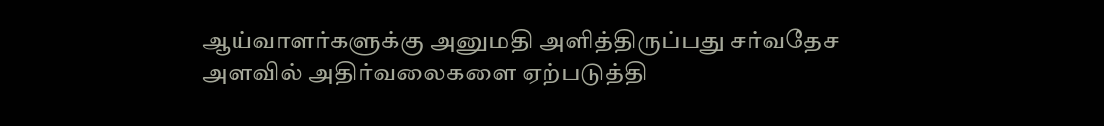ஆய்வாளர்களுக்கு அனுமதி அளித்திருப்பது சர்வதேச அளவில் அதிர்வலைகளை ஏற்படுத்தி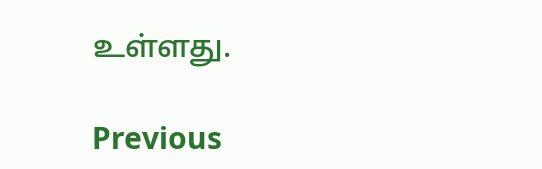உள்ளது.

Previous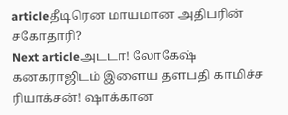articleதீடிரென மாயமான அதிபரின் சகோதாரி?
Next articleஅடடா! லோகேஷ் கனகராஜிடம் இளைய தளபதி காமிச்ச ரியாக்சன்! ஷாக்கான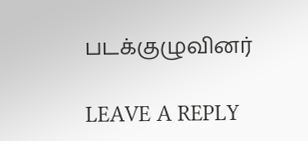படக்குழுவினர்

LEAVE A REPLY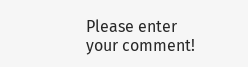Please enter your comment!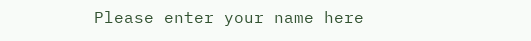Please enter your name here